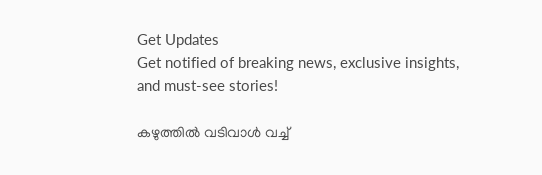Get Updates
Get notified of breaking news, exclusive insights, and must-see stories!

കഴുത്തില്‍ വടിവാള്‍ വച്ച്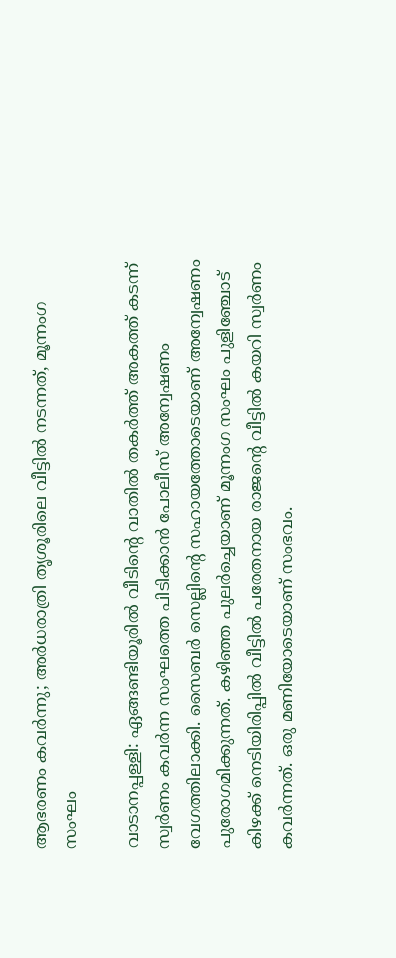ആഭരണം കവര്‍ന്നു; അര്‍ധരാത്രി തൃശൂരിലെ വീട്ടില്‍ നടന്നത്, മൂന്നംഗ സംഘം

വാടാനപ്പള്ളി: ഏങ്ങണ്ടിയൂരില്‍ വീടിന്റെ വാതില്‍ തകര്‍ത്ത് അകത്ത് കടന്ന് സ്വര്‍ണം കവര്‍ന്ന സംഘത്തെ പിടിക്കാന്‍ പോലീസ് അന്വേഷണം വേഗത്തിലാക്കി. സൈബര്‍ സെല്ലിന്റെ സഹായത്തോടെയാണ് അന്വേഷണം പുരോഗമിക്കുന്നത്. കഴിഞ്ഞ പുലര്‍ച്ചെയാണ് മൂന്നംഗ സംഘം പുളിഞ്ചോട് കിഴക്ക് നെടിയിരിപ്പില്‍ വീട്ടില്‍ പരേതനായ രാജന്റെ വീട്ടില്‍ കയറി സ്വര്‍ണം കവര്‍ന്നത്. ഒരു മണിയോടെയാണ് സംഭവം.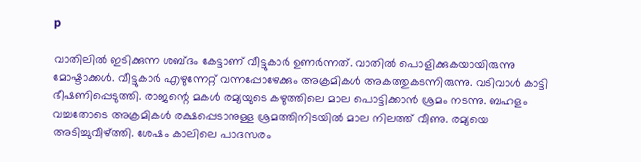p

വാതിലില്‍ ഇടിക്കുന്ന ശബ്ദം കേട്ടാണ് വീട്ടുകാര്‍ ഉണര്‍ന്നത്. വാതില്‍ പൊളിക്കുകയായിരുന്നു മോഷ്ടാക്കള്‍. വീട്ടുകാര്‍ എഴുന്നേറ്റ് വന്നപ്പോഴേക്കും അക്രമികള്‍ അകത്തുകടന്നിരുന്നു. വടിവാള്‍ കാട്ടി ഭീഷണിപ്പെടുത്തി. രാജന്റെ മകള്‍ രമ്യയുടെ കഴുത്തിലെ മാല പൊട്ടിക്കാന്‍ ശ്രമം നടന്നു. ബഹളം വച്ചതോടെ അക്രമികള്‍ രക്ഷപ്പെടാനുള്ള ശ്രമത്തിനിടയില്‍ മാല നിലത്ത് വീണു. രമ്യയെ അടിച്ചുവീഴ്ത്തി. ശേഷം കാലിലെ പാദസരം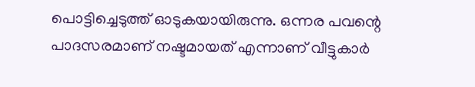പൊട്ടിച്ചെടുത്ത് ഓടുകയായിരുന്നു. ഒന്നര പവന്റെ പാദസരമാണ് നഷ്ടമായത് എന്നാണ് വീട്ടുകാര്‍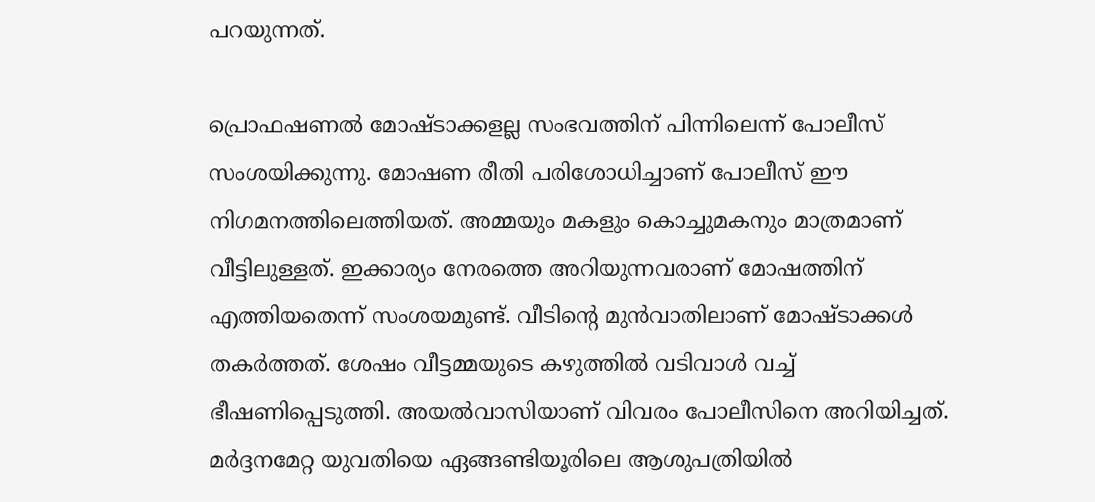പറയുന്നത്.

പ്രൊഫഷണല്‍ മോഷ്ടാക്കളല്ല സംഭവത്തിന് പിന്നിലെന്ന് പോലീസ് സംശയിക്കുന്നു. മോഷണ രീതി പരിശോധിച്ചാണ് പോലീസ് ഈ നിഗമനത്തിലെത്തിയത്. അമ്മയും മകളും കൊച്ചുമകനും മാത്രമാണ് വീട്ടിലുള്ളത്. ഇക്കാര്യം നേരത്തെ അറിയുന്നവരാണ് മോഷത്തിന് എത്തിയതെന്ന് സംശയമുണ്ട്. വീടിന്റെ മുന്‍വാതിലാണ് മോഷ്ടാക്കള്‍ തകര്‍ത്തത്. ശേഷം വീട്ടമ്മയുടെ കഴുത്തില്‍ വടിവാള്‍ വച്ച് ഭീഷണിപ്പെടുത്തി. അയല്‍വാസിയാണ് വിവരം പോലീസിനെ അറിയിച്ചത്. മര്‍ദ്ദനമേറ്റ യുവതിയെ ഏങ്ങണ്ടിയൂരിലെ ആശുപത്രിയില്‍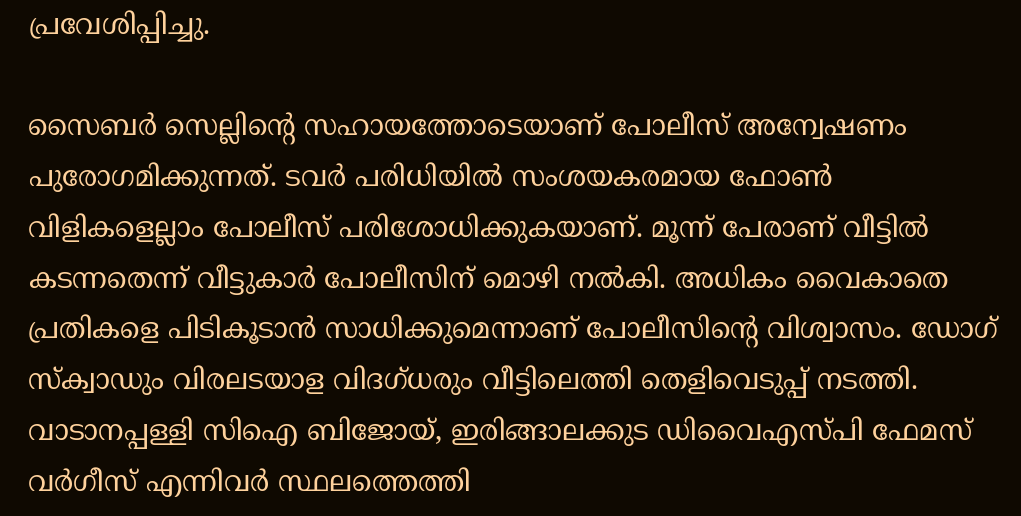പ്രവേശിപ്പിച്ചു.

സൈബര്‍ സെല്ലിന്റെ സഹായത്തോടെയാണ് പോലീസ് അന്വേഷണം പുരോഗമിക്കുന്നത്. ടവര്‍ പരിധിയില്‍ സംശയകരമായ ഫോണ്‍ വിളികളെല്ലാം പോലീസ് പരിശോധിക്കുകയാണ്. മൂന്ന് പേരാണ് വീട്ടില്‍ കടന്നതെന്ന് വീട്ടുകാര്‍ പോലീസിന് മൊഴി നല്‍കി. അധികം വൈകാതെ പ്രതികളെ പിടികൂടാന്‍ സാധിക്കുമെന്നാണ് പോലീസിന്റെ വിശ്വാസം. ഡോഗ് സ്‌ക്വാഡും വിരലടയാള വിദഗ്ധരും വീട്ടിലെത്തി തെളിവെടുപ്പ് നടത്തി. വാടാനപ്പള്ളി സിഐ ബിജോയ്, ഇരിങ്ങാലക്കുട ഡിവൈഎസ്പി ഫേമസ് വര്‍ഗീസ് എന്നിവര്‍ സ്ഥലത്തെത്തി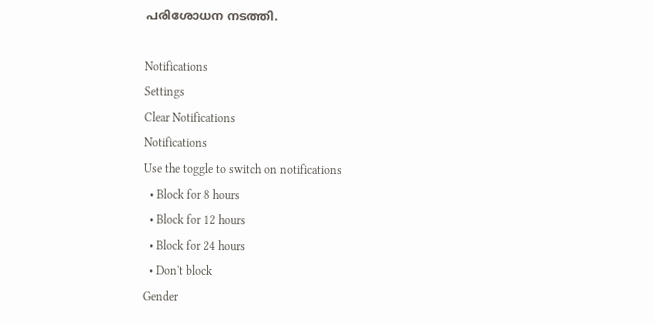പരിശോധന നടത്തി.

Notifications
Settings
Clear Notifications
Notifications
Use the toggle to switch on notifications
  • Block for 8 hours
  • Block for 12 hours
  • Block for 24 hours
  • Don't block
Gender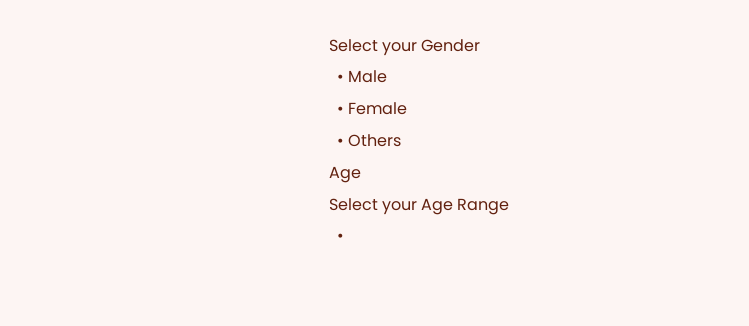Select your Gender
  • Male
  • Female
  • Others
Age
Select your Age Range
  •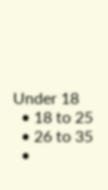Under 18
  • 18 to 25
  • 26 to 35
  •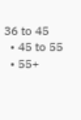36 to 45
  • 45 to 55
  • 55+